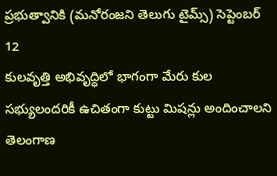ప్రభుత్వానికి (మనోరంజని తెలుగు టైమ్స్) సెప్టెంబర్ 12
కులవృత్తి అభివృద్ధిలో భాగంగా మేరు కుల సభ్యులందరికీ ఉచితంగా కుట్టు మిషన్లు అందించాలని తెలంగాణ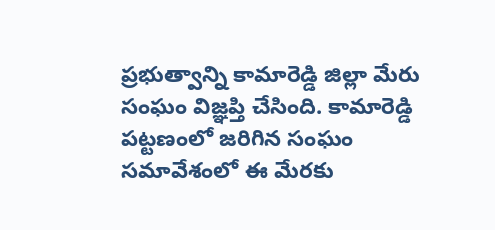ప్రభుత్వాన్ని కామారెడ్డి జిల్లా మేరు సంఘం విజ్ఞప్తి చేసింది. కామారెడ్డి పట్టణంలో జరిగిన సంఘం సమావేశంలో ఈ మేరకు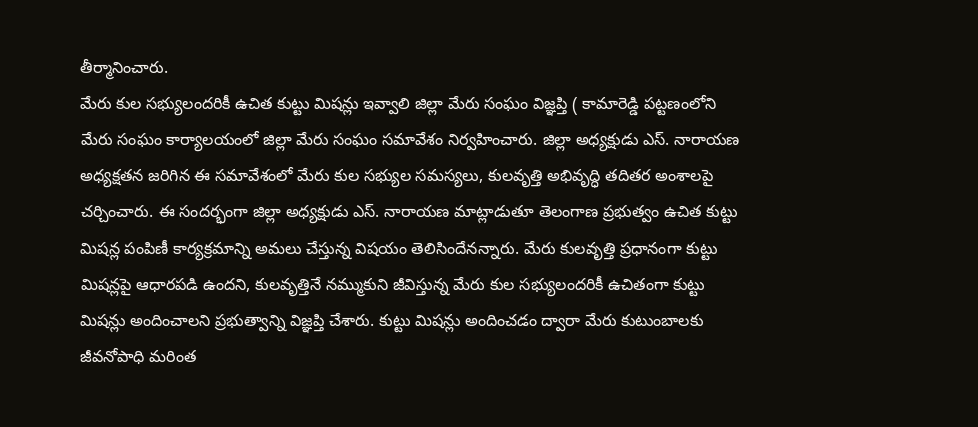తీర్మానించారు.
మేరు కుల సభ్యులందరికీ ఉచిత కుట్టు మిషన్లు ఇవ్వాలి జిల్లా మేరు సంఘం విజ్ఞప్తి ( కామారెడ్డి పట్టణంలోని మేరు సంఘం కార్యాలయంలో జిల్లా మేరు సంఘం సమావేశం నిర్వహించారు. జిల్లా అధ్యక్షుడు ఎస్. నారాయణ అధ్యక్షతన జరిగిన ఈ సమావేశంలో మేరు కుల సభ్యుల సమస్యలు, కులవృత్తి అభివృద్ధి తదితర అంశాలపై చర్చించారు. ఈ సందర్భంగా జిల్లా అధ్యక్షుడు ఎస్. నారాయణ మాట్లాడుతూ తెలంగాణ ప్రభుత్వం ఉచిత కుట్టు మిషన్ల పంపిణీ కార్యక్రమాన్ని అమలు చేస్తున్న విషయం తెలిసిందేనన్నారు. మేరు కులవృత్తి ప్రధానంగా కుట్టు మిషన్లపై ఆధారపడి ఉందని, కులవృత్తినే నమ్ముకుని జీవిస్తున్న మేరు కుల సభ్యులందరికీ ఉచితంగా కుట్టు మిషన్లు అందించాలని ప్రభుత్వాన్ని విజ్ఞప్తి చేశారు. కుట్టు మిషన్లు అందించడం ద్వారా మేరు కుటుంబాలకు జీవనోపాధి మరింత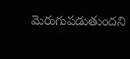మెరుగుపడుతుందని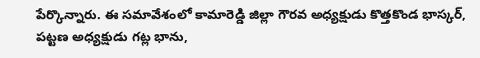పేర్కొన్నారు. ఈ సమావేశంలో కామారెడ్డి జిల్లా గౌరవ అధ్యక్షుడు కొత్తకొండ భాస్కర్, పట్టణ అధ్యక్షుడు గట్ల భాను,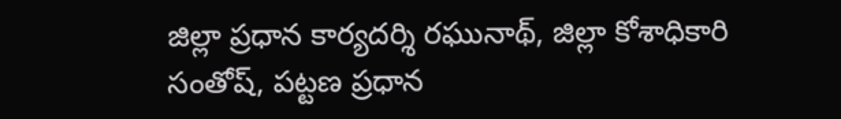జిల్లా ప్రధాన కార్యదర్శి రఘునాథ్, జిల్లా కోశాధికారి సంతోష్, పట్టణ ప్రధాన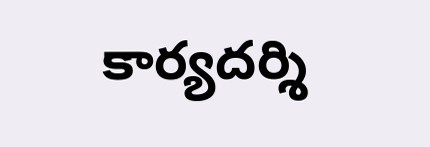కార్యదర్శి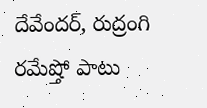దేవేందర్, రుద్రంగి రమేష్తో పాటు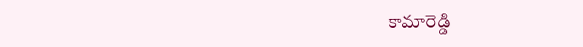కామారెడ్డి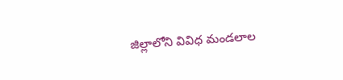జిల్లాలోని వివిధ మండలాల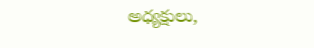అధ్యక్షులు,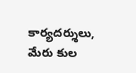కార్యదర్శులు, మేరు కుల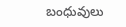బంధువులు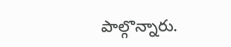పాల్గొన్నారు.